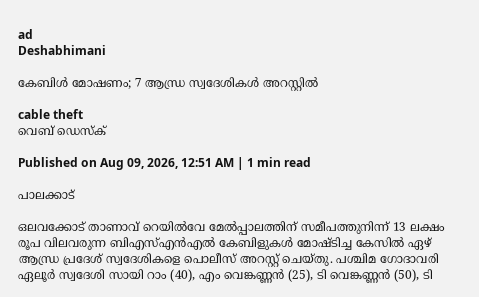ad
Deshabhimani

കേബിൾ മോഷണം; 7 ആന്ധ്ര സ്വദേശികൾ അറസ്റ്റിൽ

cable theft
വെബ് ഡെസ്ക്

Published on Aug 09, 2026, 12:51 AM | 1 min read

പാലക്കാട്

ഒലവക്കോട്‌ താണാവ് റെയിൽവേ മേൽപ്പാലത്തിന് സമീപത്തുനിന്ന് 13 ലക്ഷം രൂപ വിലവരുന്ന ബിഎസ്എൻഎൽ കേബിളുകൾ മോഷ്ടിച്ച കേസിൽ ഏഴ് ആന്ധ്ര പ്രദേശ് സ്വദേശികളെ പൊലീസ് അറസ്റ്റ് ചെയ്തു. പശ്ചിമ ഗോദാവരി ഏലൂർ സ്വദേശി സായി റാം (40), എം വെങ്കണ്ണൻ (25), ടി വെങ്കണ്ണൻ (50), ടി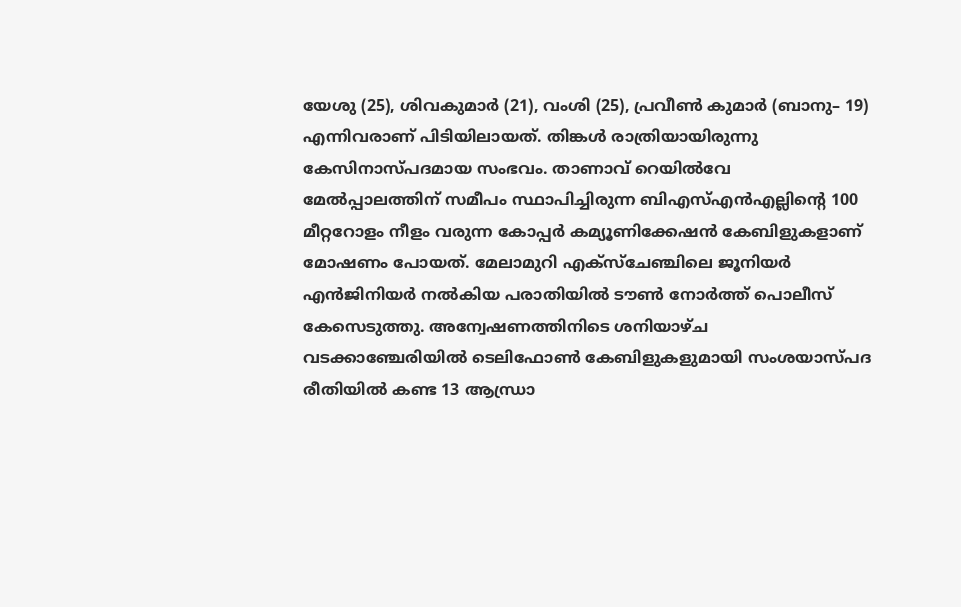യേശു (25), ശിവകുമാർ (21), വംശി (25), പ്രവീൺ കുമാർ (ബാനു– 19) എന്നിവരാണ് പിടിയിലായത്. തിങ്കൾ രാത്രിയായിരുന്നു കേസിനാസ്പദമായ സംഭവം. താണാവ് റെയിൽവേ മേൽപ്പാലത്തിന് സമീപം സ്ഥാപിച്ചിരുന്ന ബിഎസ്എൻഎല്ലിന്റെ 100 മീറ്ററോളം നീളം വരുന്ന കോപ്പർ കമ്യൂണിക്കേഷൻ കേബിളുകളാണ് മോഷണം പോയത്. മേലാമുറി എക്‌സ്‌ചേഞ്ചിലെ ജൂനിയർ എൻജിനിയർ നൽകിയ പരാതിയിൽ ടൗൺ നോർത്ത് പൊലീസ് കേസെടുത്തു. അന്വേഷണത്തിനിടെ ശനിയാഴ്‌ച വടക്കാഞ്ചേരിയിൽ ടെലിഫോൺ കേബിളുകളുമായി സംശയാസ്പദ രീതിയിൽ കണ്ട 13 ആന്ധ്രാ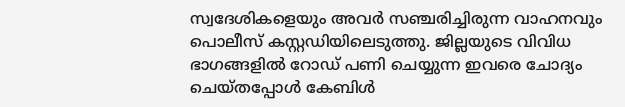സ്വദേശികളെയും അവർ സഞ്ചരിച്ചിരുന്ന വാഹനവും പൊലീസ് കസ്റ്റഡിയിലെടുത്തു. ജില്ലയുടെ വിവിധ ഭാഗങ്ങളിൽ റോഡ് പണി ചെയ്യുന്ന ഇവരെ ചോദ്യം ചെയ്‌തപ്പോൾ കേബിൾ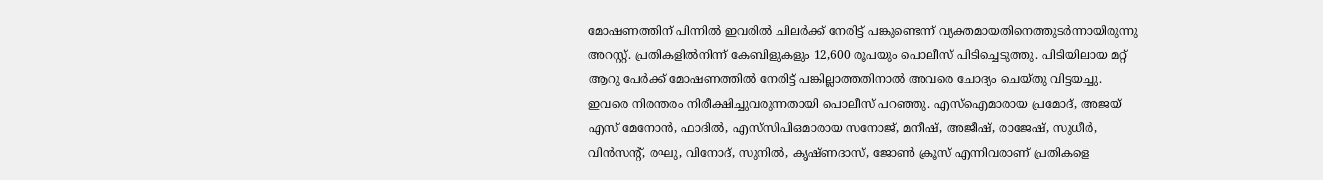മോഷണത്തിന്‌ പിന്നിൽ ഇവരിൽ ചിലർക്ക്‌ നേരിട്ട്‌ പങ്കുണ്ടെന്ന്‌ വ്യക്തമായതിനെത്തുടർന്നായിരുന്നു അറസ്റ്റ്. പ്രതികളിൽനിന്ന്‌ കേബിളുകളും 12,600 രൂപയും പൊലീസ് പിടിച്ചെടുത്തു. പിടിയിലായ മറ്റ്‌ ആറു പേർക്ക് മോഷണത്തിൽ നേരിട്ട് പങ്കില്ലാത്തതിനാൽ അവരെ ചോദ്യം ചെയ്തു വിട്ടയച്ചു. ഇവരെ നിരന്തരം നിരീക്ഷിച്ചുവരുന്നതായി പൊലീസ് പറഞ്ഞു. എസ്‌ഐമാരായ പ്രമോദ്, അജയ് എസ് മേനോൻ, ഫാദിൽ, എസ്‌സിപിഒമാരായ സനോജ്, മനീഷ്, അജീഷ്, രാജേഷ്, സുധീർ, വിൻസന്റ്, രഘു, വിനോദ്, സുനിൽ, കൃഷ്ണദാസ്, ജോൺ ക്രൂസ് എന്നിവരാണ് പ്രതികളെ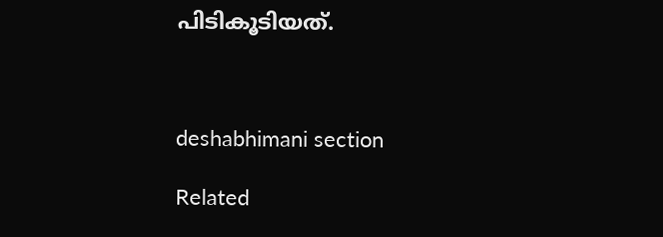പിടികൂടിയത്‌.



deshabhimani section

Related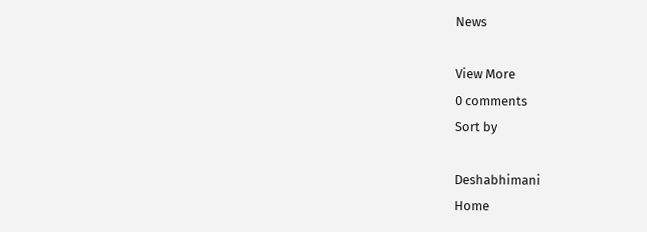News

View More
0 comments
Sort by

Deshabhimani
Home